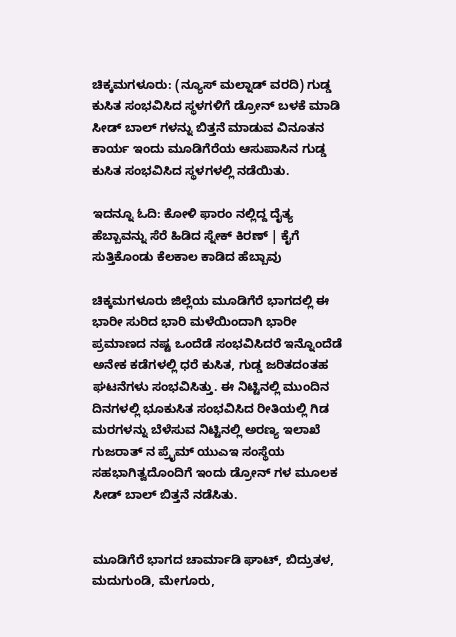ಚಿಕ್ಕಮಗಳೂರು: (ನ್ಯೂಸ್ ಮಲ್ನಾಡ್ ವರದಿ) ಗುಡ್ಡ ಕುಸಿತ ಸಂಭವಿಸಿದ ಸ್ಥಳಗಳಿಗೆ ಡ್ರೋನ್ ಬಳಕೆ ಮಾಡಿ ಸೀಡ್ ಬಾಲ್ ಗಳನ್ನು ಬಿತ್ತನೆ ಮಾಡುವ ವಿನೂತನ ಕಾರ್ಯ ಇಂದು ಮೂಡಿಗೆರೆಯ ಆಸುಪಾಸಿನ ಗುಡ್ಡ ಕುಸಿತ ಸಂಭವಿಸಿದ ಸ್ಥಳಗಳಲ್ಲಿ ನಡೆಯಿತು.

ಇದನ್ನೂ ಓದಿ: ಕೋಳಿ ಫಾರಂ ನಲ್ಲಿದ್ದ ದೈತ್ಯ ಹೆಬ್ಬಾವನ್ನು ಸೆರೆ ಹಿಡಿದ ಸ್ನೇಕ್ ಕಿರಣ್ | ಕೈಗೆ ಸುತ್ತಿಕೊಂಡು ಕೆಲಕಾಲ ಕಾಡಿದ ಹೆಬ್ಬಾವು

ಚಿಕ್ಕಮಗಳೂರು ಜಿಲ್ಲೆಯ ಮೂಡಿಗೆರೆ ಭಾಗದಲ್ಲಿ ಈ ಭಾರೀ ಸುರಿದ ಭಾರಿ ಮಳೆಯಿಂದಾಗಿ ಭಾರೀ ಪ್ರಮಾಣದ ನಷ್ಟ ಒಂದೆಡೆ ಸಂಭವಿಸಿದರೆ ಇನ್ನೊಂದೆಡೆ ಅನೇಕ ಕಡೆಗಳಲ್ಲಿ ಧರೆ ಕುಸಿತ, ಗುಡ್ಡ ಜರಿತದಂತಹ ಘಟನೆಗಳು ಸಂಭವಿಸಿತ್ತು. ಈ ನಿಟ್ಟಿನಲ್ಲಿ ಮುಂದಿನ ದಿನಗಳಲ್ಲಿ ಭೂಕುಸಿತ ಸಂಭವಿಸಿದ ರೀತಿಯಲ್ಲಿ ಗಿಡ ಮರಗಳನ್ನು ಬೆಳೆಸುವ ನಿಟ್ಟಿನಲ್ಲಿ ಅರಣ್ಯ ಇಲಾಖೆ ಗುಜರಾತ್ ನ ಪ್ರೈಮ್ ಯುಎಇ ಸಂಸ್ಥೆಯ ಸಹಭಾಗಿತ್ವದೊಂದಿಗೆ ಇಂದು ಡ್ರೋನ್ ಗಳ ಮೂಲಕ ಸೀಡ್ ಬಾಲ್ ಬಿತ್ತನೆ ನಡೆಸಿತು.


ಮೂಡಿಗೆರೆ ಭಾಗದ ಚಾರ್ಮಾಡಿ ಘಾಟ್, ಬಿದ್ರುತಳ, ಮದುಗುಂಡಿ, ಮೇಗೂರು,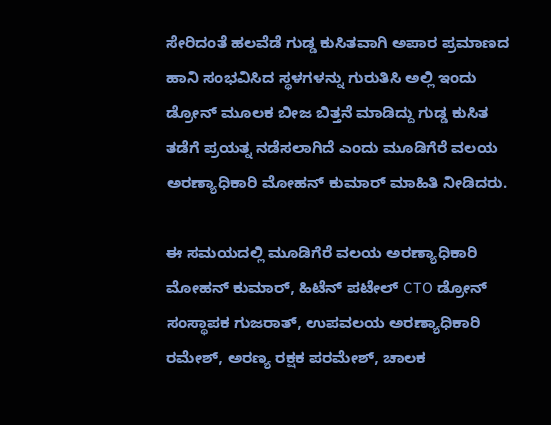ಸೇರಿದಂತೆ ಹಲವೆಡೆ ಗುಡ್ಡ ಕುಸಿತವಾಗಿ ಅಪಾರ ಪ್ರಮಾಣದ ಹಾನಿ ಸಂಭವಿಸಿದ ಸ್ಥಳಗಳನ್ನು ಗುರುತಿಸಿ ಅಲ್ಲಿ ಇಂದು ಡ್ರೋನ್ ಮೂಲಕ ಬೀಜ ಬಿತ್ತನೆ ಮಾಡಿದ್ದು ಗುಡ್ಡ ಕುಸಿತ ತಡೆಗೆ ಪ್ರಯತ್ನ ನಡೆಸಲಾಗಿದೆ ಎಂದು ಮೂಡಿಗೆರೆ ವಲಯ ಅರಣ್ಯಾಧಿಕಾರಿ ಮೋಹನ್ ಕುಮಾರ್ ಮಾಹಿತಿ ನೀಡಿದರು.

ಈ ಸಮಯದಲ್ಲಿ ಮೂಡಿಗೆರೆ ವಲಯ ಅರಣ್ಯಾಧಿಕಾರಿ ಮೋಹನ್ ಕುಮಾರ್, ಹಿಟೆನ್ ಪಟೇಲ್ CTO ಡ್ರೋನ್ ಸಂಸ್ಥಾಪಕ ಗುಜರಾತ್, ಉಪವಲಯ ಅರಣ್ಯಾಧಿಕಾರಿ ರಮೇಶ್, ಅರಣ್ಯ ರಕ್ಷಕ ಪರಮೇಶ್, ಚಾಲಕ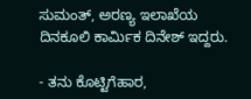ಸುಮಂತ್, ಅರಣ್ಯ ಇಲಾಖೆಯ ದಿನಕೂಲಿ ಕಾರ್ಮಿಕ ದಿನೇಶ್ ಇದ್ದರು.

- ತನು ಕೊಟ್ಟಿಗೆಹಾರ,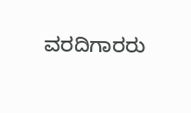ವರದಿಗಾರರು